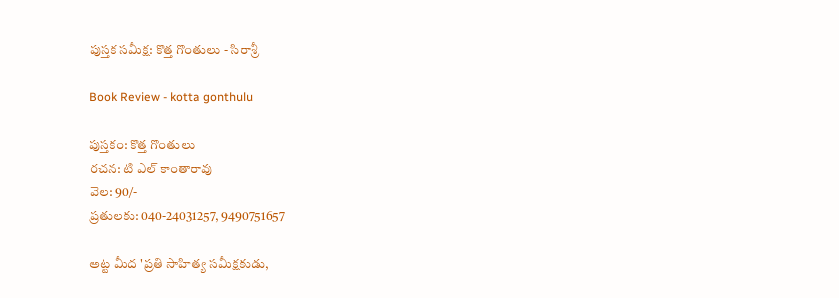పుస్తక సమీక్ష: కొత్త గొంతులు - సిరాశ్రీ

Book Review - kotta gonthulu

పుస్తకం: కొత్త గొంతులు
రచన: టి ఎల్ కాంతారావు
వెల: 90/-
ప్రతులకు: 040-24031257, 9490751657

అట్ట మీద 'ప్రతి సాహిత్య సమీక్షకుడు,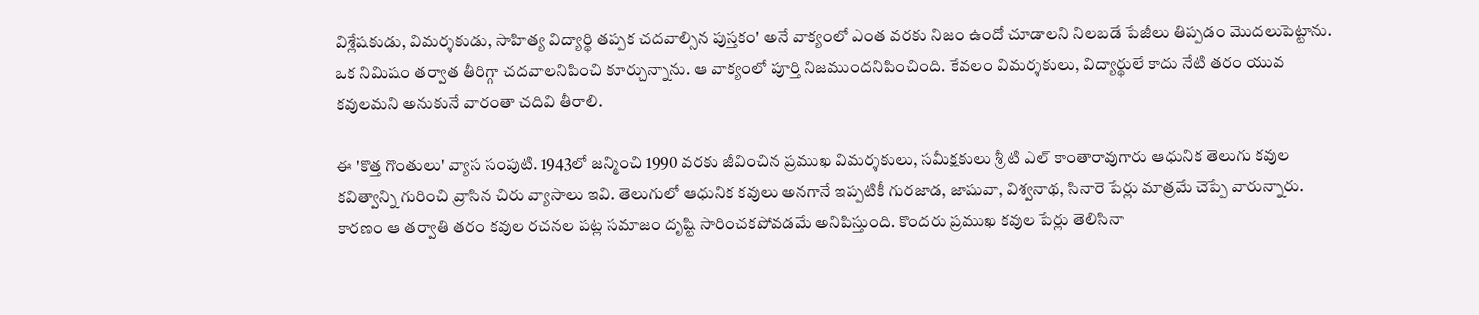విశ్లేషకుడు, విమర్శకుడు, సాహిత్య విద్యార్థి తప్పక చదవాల్సిన పుస్తకం' అనే వాక్యంలో ఎంత వరకు నిజం ఉందో చూడాలని నిలబడే పేజీలు తిప్పడం మొదలుపెట్టాను. ఒక నిమిషం తర్వాత తీరిగ్గా చదవాలనిపించి కూర్చున్నాను. ఆ వాక్యంలో పూర్తి నిజముందనిపించింది. కేవలం విమర్శకులు, విద్యార్థులే కాదు నేటి తరం యువ కవులమని అనుకునే వారంతా చదివి తీరాలి.

ఈ 'కొత్త గొంతులు' వ్యాస సంపుటి. 1943లో జన్మించి 1990 వరకు జీవించిన ప్రముఖ విమర్శకులు, సమీక్షకులు శ్రీ టి ఎల్ కాంతారావుగారు ఆధునిక తెలుగు కవుల కవిత్వాన్ని గురించి వ్రాసిన చిరు వ్యాసాలు ఇవి. తెలుగులో ఆధునిక కవులు అనగానే ఇప్పటికీ గురజాడ, జాషువా, విశ్వనాథ, సినారె పేర్లు మాత్రమే చెప్పే వారున్నారు. కారణం ఆ తర్వాతి తరం కవుల రచనల పట్ల సమాజం దృష్టి సారించకపోవడమే అనిపిస్తుంది. కొందరు ప్రముఖ కవుల పేర్లు తెలిసినా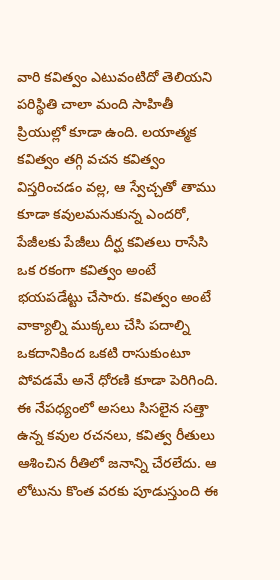వారి కవిత్వం ఎటువంటిదో తెలియని పరిస్థితి చాలా మంది సాహితీ ప్రియుల్లో కూడా ఉంది. లయాత్మక కవిత్వం తగ్గి వచన కవిత్వం విస్తరించడం వల్ల, ఆ స్వేచ్చతో తాము కూడా కవులమనుకున్న ఎందరో, పేజీలకు పేజీలు దీర్ఘ కవితలు రాసేసి ఒక రకంగా కవిత్వం అంటే భయపడేట్టు చేసారు. కవిత్వం అంటే వాక్యాల్ని ముక్కలు చేసి పదాల్ని ఒకదానికింద ఒకటి రాసుకుంటూ పోవడమే అనే ధోరణి కూడా పెరిగింది. ఈ నేపధ్యంలో అసలు సిసలైన సత్తా ఉన్న కవుల రచనలు, కవిత్వ రీతులు ఆశించిన రీతిలో జనాన్ని చేరలేదు. ఆ లోటును కొంత వరకు పూడుస్తుంది ఈ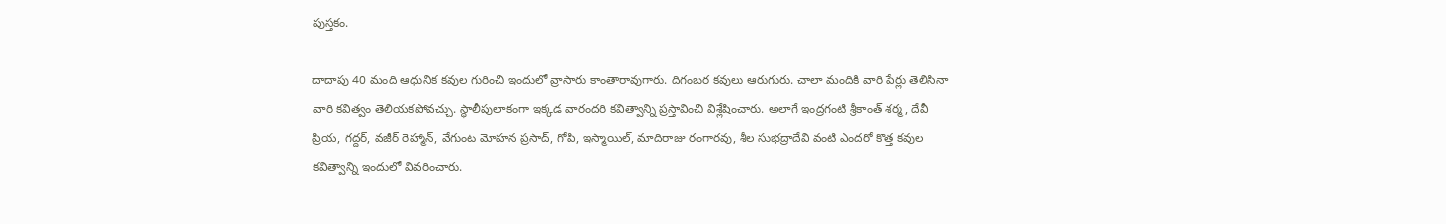పుస్తకం.

దాదాపు 40 మంది ఆధునిక కవుల గురించి ఇందులో వ్రాసారు కాంతారావుగారు. దిగంబర కవులు ఆరుగురు. చాలా మందికి వారి పేర్లు తెలిసినా వారి కవిత్వం తెలియకపోవచ్చు. స్థాలీపులాకంగా ఇక్కడ వారందరి కవిత్వాన్ని ప్రస్తావించి విశ్లేషించారు. అలాగే ఇంద్రగంటి శ్రీకాంత్ శర్మ, దేవీ ప్రియ, గద్దర్, వజీర్ రెహ్మాన్, వేగుంట మోహన ప్రసాద్, గోపి, ఇస్మాయిల్, మాదిరాజు రంగారవు, శీల సుభద్రాదేవి వంటి ఎందరో కొత్త కవుల కవిత్వాన్ని ఇందులో వివరించారు.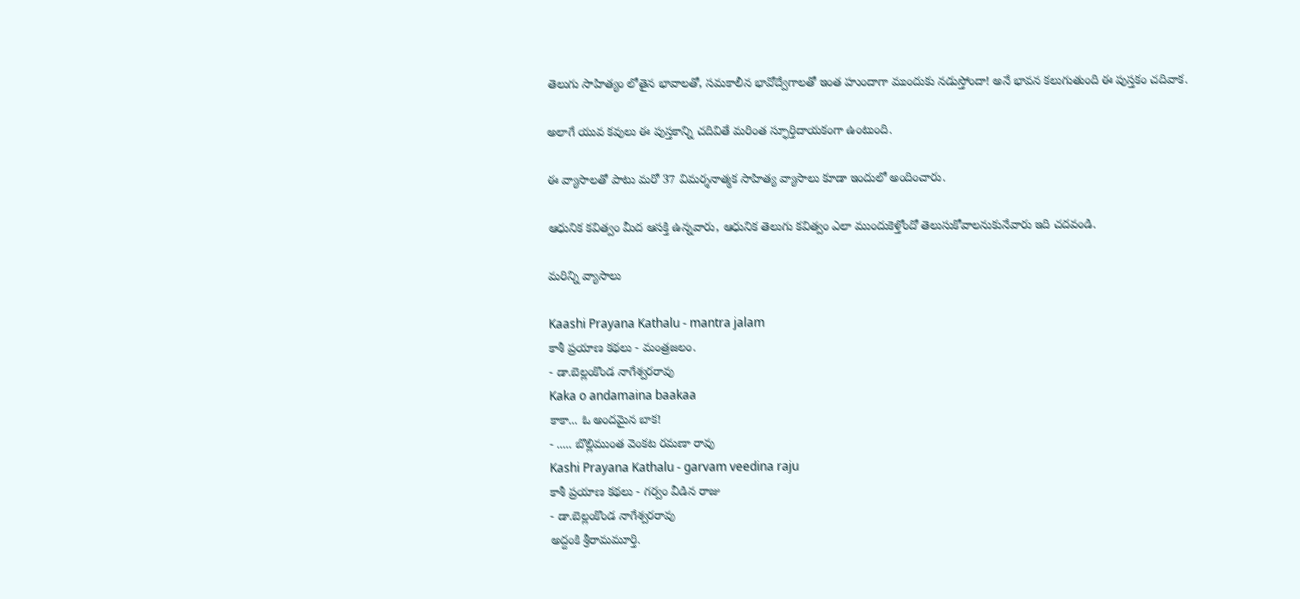తెలుగు సాహిత్యం లోతైన భావాలతో, సమకాలీన భావోద్వేగాలతో ఇంత హుందాగా ముందుకు నడుస్తోందా! అనే భావన కలుగుతుంది ఈ పుస్తకం చదివాక.

అలాగే యువ కవులు ఈ పుస్తకాన్ని చదివితే మరింత స్ఫూర్తిదాయకంగా ఉంటుంది.

ఈ వ్యాసాలతో పాటు మరో 37 విమర్శనాత్మక సాహిత్య వ్యాసాలు కూడా ఇందులో అందించారు.

ఆధునిక కవిత్వం మీద ఆసక్తి ఉన్నవారు, ఆధునిక తెలుగు కవిత్వం ఎలా ముందుకెళ్తోందో తెలుసుకోవాలనుకునేవారు ఇది చదవండి.

మరిన్ని వ్యాసాలు

Kaashi Prayana Kathalu - mantra jalam
కాశీ ప్రయాణ కథలు - మంత్రజలం.
- డా.బెల్లంకొండ నాగేశ్వరరావు
Kaka o andamaina baakaa
కాకా... ఓ అందమైన బాక!
- ..... బొల్లిముంత వెంకట రమణా రావు
Kashi Prayana Kathalu - garvam veedina raju
కాశీ ప్రయాణ కథలు - గర్వం వీడిన రాజు
- డా.బెల్లంకొండ నాగేశ్వరరావు
అద్దంకి శ్రీరామమూర్తి.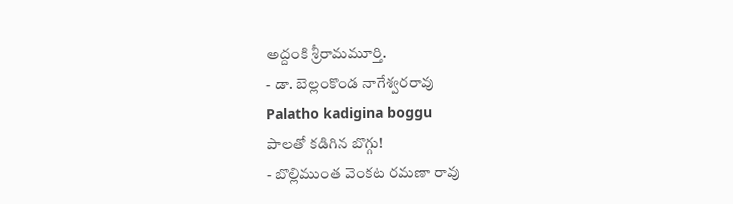అద్దంకి శ్రీరామమూర్తి.
- డా. బెల్లంకొండ నాగేశ్వరరావు
Palatho kadigina boggu
పాలతో కడిగిన బొగ్గు!
- బొల్లిముంత వెంకట రమణా రావు